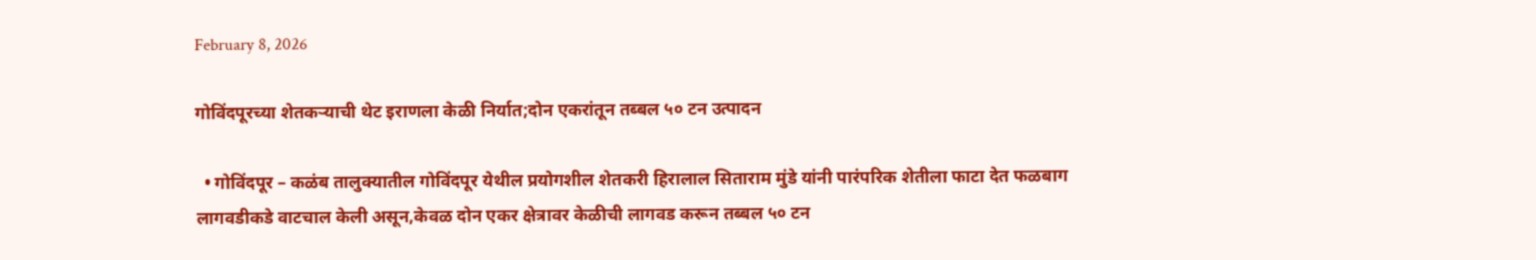February 8, 2026

गोविंदपूरच्या शेतकऱ्याची थेट इराणला केळी निर्यात;दोन एकरांतून तब्बल ५० टन उत्पादन

  • गोविंदपूर – कळंब तालुक्यातील गोविंदपूर येथील प्रयोगशील शेतकरी हिरालाल सिताराम मुंडे यांनी पारंपरिक शेतीला फाटा देत फळबाग लागवडीकडे वाटचाल केली असून,केवळ दोन एकर क्षेत्रावर केळीची लागवड करून तब्बल ५० टन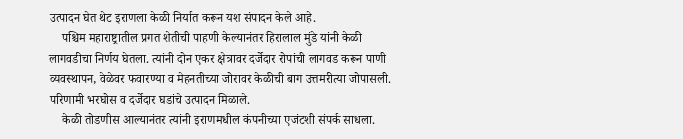उत्पादन घेत थेट इराणला केळी निर्यात करून यश संपादन केले आहे.
    पश्चिम महाराष्ट्रातील प्रगत शेतीची पाहणी केल्यानंतर हिरालाल मुंडे यांनी केळी लागवडीचा निर्णय घेतला. त्यांनी दोन एकर क्षेत्रावर दर्जेदार रोपांची लागवड करून पाणी व्यवस्थापन, वेळेवर फवारण्या व मेहनतीच्या जोरावर केळीची बाग उत्तमरीत्या जोपासली. परिणामी भरघोस व दर्जेदार घडांचे उत्पादन मिळाले.
    केळी तोडणीस आल्यानंतर त्यांनी इराणमधील कंपनीच्या एजंटशी संपर्क साधला.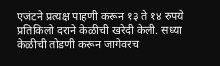एजंटने प्रत्यक्ष पाहणी करून १३ ते १४ रुपये प्रतिकिलो दराने केळीची खरेदी केली. सध्या केळीची तोडणी करून जागेवरच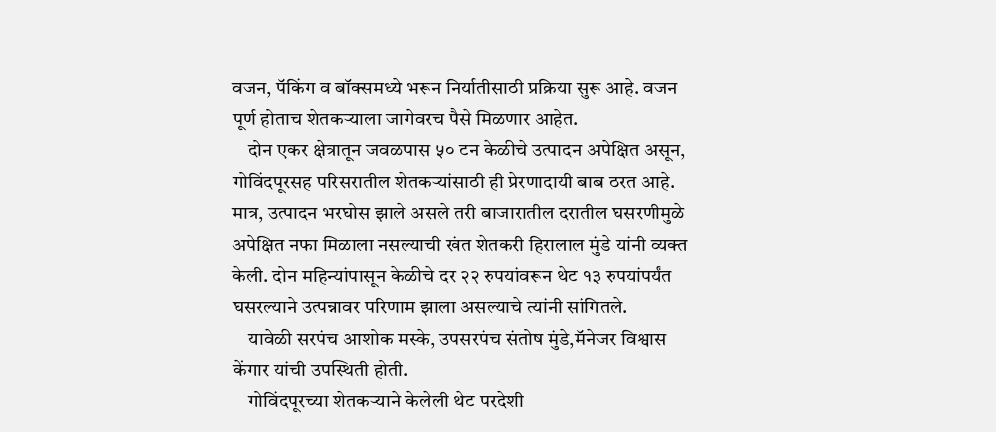वजन, पॅकिंग व बॉक्समध्ये भरून निर्यातीसाठी प्रक्रिया सुरू आहे. वजन पूर्ण होताच शेतकऱ्याला जागेवरच पैसे मिळणार आहेत.
    दोन एकर क्षेत्रातून जवळपास ५० टन केळीचे उत्पादन अपेक्षित असून, गोविंदपूरसह परिसरातील शेतकऱ्यांसाठी ही प्रेरणादायी बाब ठरत आहे. मात्र, उत्पादन भरघोस झाले असले तरी बाजारातील दरातील घसरणीमुळे अपेक्षित नफा मिळाला नसल्याची खंत शेतकरी हिरालाल मुंडे यांनी व्यक्त केली. दोन महिन्यांपासून केळीचे दर २२ रुपयांवरून थेट १३ रुपयांपर्यंत घसरल्याने उत्पन्नावर परिणाम झाला असल्याचे त्यांनी सांगितले.
    यावेळी सरपंच आशोक मस्के, उपसरपंच संतोष मुंडे,मॅनेजर विश्वास केंगार यांची उपस्थिती होती.
    गोविंदपूरच्या शेतकऱ्याने केलेली थेट परदेशी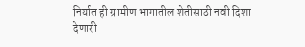निर्यात ही ग्रामीण भागातील शेतीसाठी नवी दिशा देणारी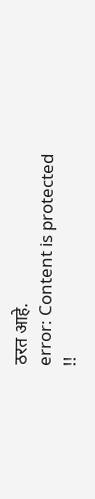ठरत आहे.
error: Content is protected !!